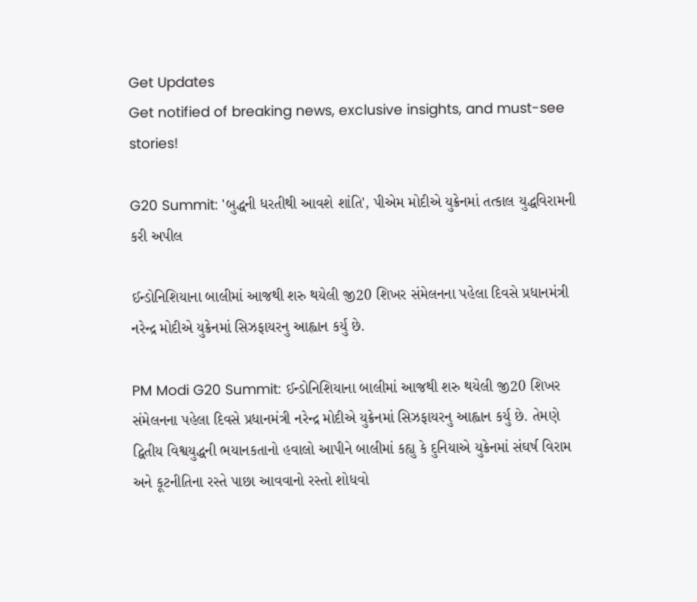Get Updates
Get notified of breaking news, exclusive insights, and must-see stories!

G20 Summit: 'બુદ્ધની ધરતીથી આવશે શાંતિ', પીએમ મોદીએ યુક્રેનમાં તત્કાલ યુદ્ધવિરામની કરી અપીલ

ઈન્ડોનિશિયાના બાલીમાં આજથી શરુ થયેલી જી20 શિખર સંમેલનના પહેલા દિવસે પ્રધાનમંત્રી નરેન્દ્ર મોદીએ યુક્રેનમાં સિઝફાયરનુ આહ્વાન કર્યુ છે.

PM Modi G20 Summit: ઈન્ડોનિશિયાના બાલીમાં આજથી શરુ થયેલી જી20 શિખર સંમેલનના પહેલા દિવસે પ્રધાનમંત્રી નરેન્દ્ર મોદીએ યુક્રેનમાં સિઝફાયરનુ આહ્વાન કર્યુ છે. તેમણે દ્વિતીય વિશ્વયુદ્ધની ભયાનકતાનો હવાલો આપીને બાલીમાં કહ્યુ કે દુનિયાએ યુક્રેનમાં સંઘર્ષ વિરામ અને કૂટનીતિના રસ્તે પાછા આવવાનો રસ્તો શોધવો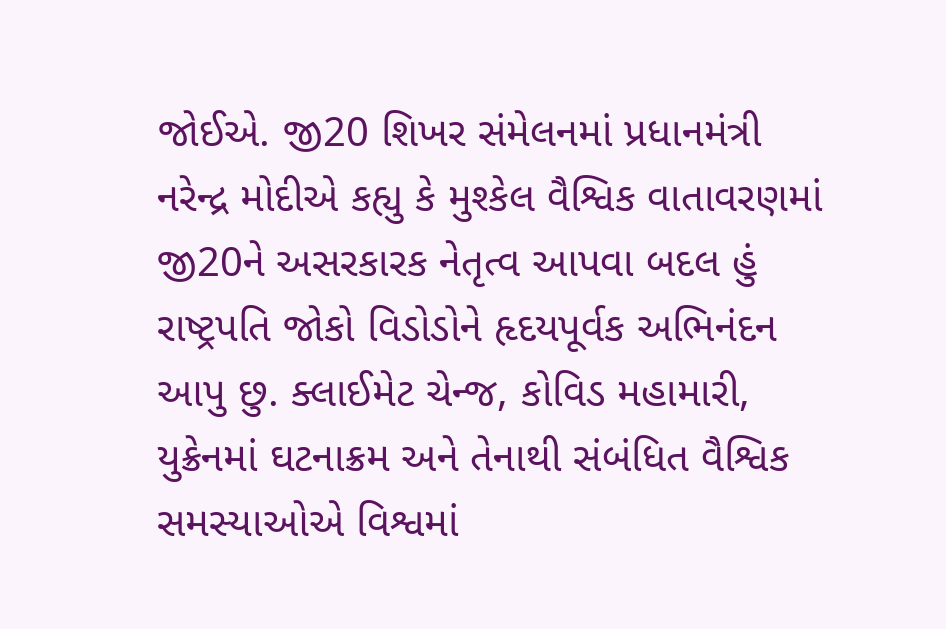જોઈએ. જી20 શિખર સંમેલનમાં પ્રધાનમંત્રી નરેન્દ્ર મોદીએ કહ્યુ કે મુશ્કેલ વૈશ્વિક વાતાવરણમાં જી20ને અસરકારક નેતૃત્વ આપવા બદલ હું રાષ્ટ્રપતિ જોકો વિડોડોને હૃદયપૂર્વક અભિનંદન આપુ છુ. ક્લાઈમેટ ચેન્જ, કોવિડ મહામારી, યુક્રેનમાં ઘટનાક્રમ અને તેનાથી સંબંધિત વૈશ્વિક સમસ્યાઓએ વિશ્વમાં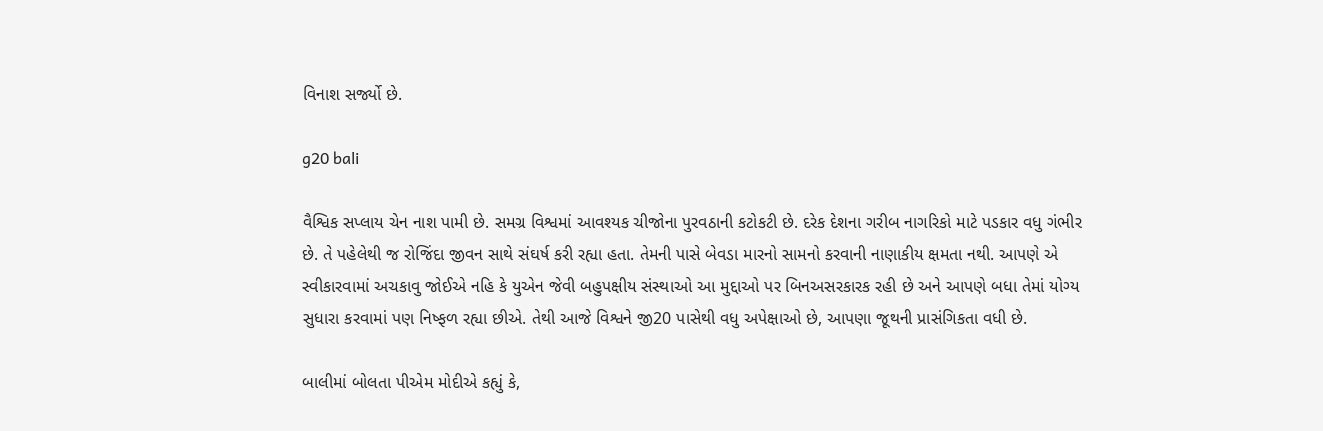વિનાશ સર્જ્યો છે.

g20 bali

વૈશ્વિક સપ્લાય ચેન નાશ પામી છે. સમગ્ર વિશ્વમાં આવશ્યક ચીજોના પુરવઠાની કટોકટી છે. દરેક દેશના ગરીબ નાગરિકો માટે પડકાર વધુ ગંભીર છે. તે પહેલેથી જ રોજિંદા જીવન સાથે સંઘર્ષ કરી રહ્યા હતા. તેમની પાસે બેવડા મારનો સામનો કરવાની નાણાકીય ક્ષમતા નથી. આપણે એ સ્વીકારવામાં અચકાવુ જોઈએ નહિ કે યુએન જેવી બહુપક્ષીય સંસ્થાઓ આ મુદ્દાઓ પર બિનઅસરકારક રહી છે અને આપણે બધા તેમાં યોગ્ય સુધારા કરવામાં પણ નિષ્ફળ રહ્યા છીએ. તેથી આજે વિશ્વને જી20 પાસેથી વધુ અપેક્ષાઓ છે, આપણા જૂથની પ્રાસંગિકતા વધી છે.

બાલીમાં બોલતા પીએમ મોદીએ કહ્યું કે,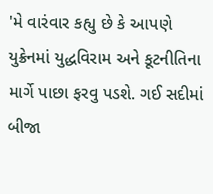'મે વારંવાર કહ્યુ છે કે આપણે યુક્રેનમાં યુદ્ધવિરામ અને કૂટનીતિના માર્ગે પાછા ફરવુ પડશે. ગઈ સદીમાં બીજા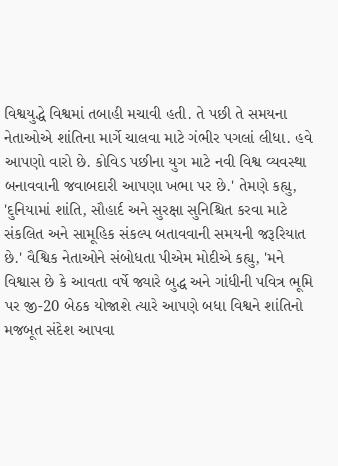વિશ્વયુદ્ધે વિશ્વમાં તબાહી મચાવી હતી. તે પછી તે સમયના નેતાઓએ શાંતિના માર્ગે ચાલવા માટે ગંભીર પગલાં લીધા. હવે આપણો વારો છે. કોવિડ પછીના યુગ માટે નવી વિશ્વ વ્યવસ્થા બનાવવાની જવાબદારી આપણા ખભા પર છે.' તેમણે કહ્યુ, 'દુનિયામાં શાંતિ, સૌહાર્દ અને સુરક્ષા સુનિશ્ચિત કરવા માટે સંકલિત અને સામૂહિક સંકલ્પ બતાવવાની સમયની જરૂરિયાત છે.' વૈશ્વિક નેતાઓને સંબોધતા પીએમ મોદીએ કહ્યુ, 'મને વિશ્વાસ છે કે આવતા વર્ષે જ્યારે બુદ્ધ અને ગાંધીની પવિત્ર ભૂમિ પર જી-20 બેઠક યોજાશે ત્યારે આપણે બધા વિશ્વને શાંતિનો મજબૂત સંદેશ આપવા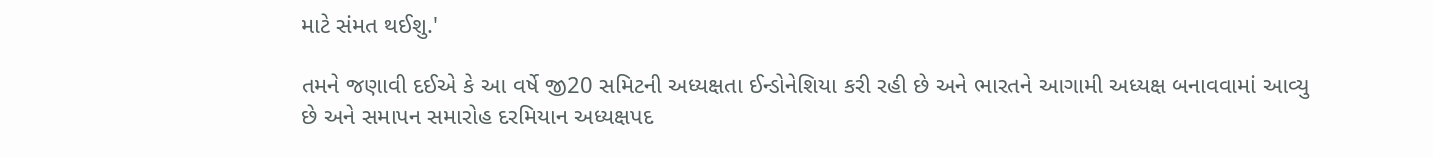માટે સંમત થઈશુ.'

તમને જણાવી દઈએ કે આ વર્ષે જી20 સમિટની અધ્યક્ષતા ઈન્ડોનેશિયા કરી રહી છે અને ભારતને આગામી અધ્યક્ષ બનાવવામાં આવ્યુ છે અને સમાપન સમારોહ દરમિયાન અધ્યક્ષપદ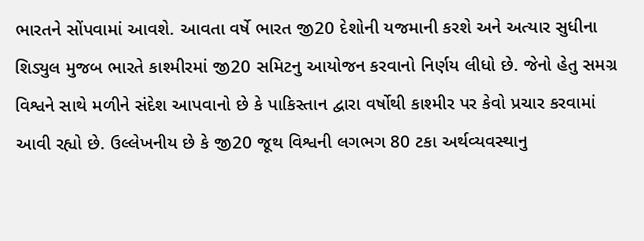ભારતને સોંપવામાં આવશે. આવતા વર્ષે ભારત જી20 દેશોની યજમાની કરશે અને અત્યાર સુધીના શિડ્યુલ મુજબ ભારતે કાશ્મીરમાં જી20 સમિટનુ આયોજન કરવાનો નિર્ણય લીધો છે. જેનો હેતુ સમગ્ર વિશ્વને સાથે મળીને સંદેશ આપવાનો છે કે પાકિસ્તાન દ્વારા વર્ષોથી કાશ્મીર પર કેવો પ્રચાર કરવામાં આવી રહ્યો છે. ઉલ્લેખનીય છે કે જી20 જૂથ વિશ્વની લગભગ 80 ટકા અર્થવ્યવસ્થાનુ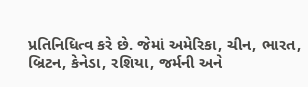પ્રતિનિધિત્વ કરે છે. જેમાં અમેરિકા, ચીન, ભારત, બ્રિટન, કેનેડા, રશિયા, જર્મની અને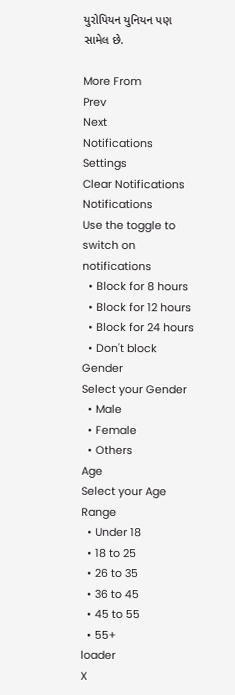યુરોપિયન યુનિયન પણ સામેલ છે.

More From
Prev
Next
Notifications
Settings
Clear Notifications
Notifications
Use the toggle to switch on notifications
  • Block for 8 hours
  • Block for 12 hours
  • Block for 24 hours
  • Don't block
Gender
Select your Gender
  • Male
  • Female
  • Others
Age
Select your Age Range
  • Under 18
  • 18 to 25
  • 26 to 35
  • 36 to 45
  • 45 to 55
  • 55+
loader
X